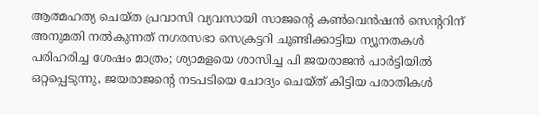ആത്മഹത്യ ചെയ്ത പ്രവാസി വ്യവസായി സാജന്റെ കണ്‍വെന്‍ഷന്‍ സെന്ററിന് അനുമതി നല്‍കുന്നത് നഗരസഭാ സെക്രട്ടറി ചൂണ്ടിക്കാട്ടിയ ന്യൂനതകള്‍ പരിഹരിച്ച ശേഷം മാത്രം; ശ്യാമളയെ ശാസിച്ച പി ജയരാജന്‍ പാര്‍ട്ടിയില്‍ ഒറ്റപ്പെടുന്നു, ജയരാജന്റെ നടപടിയെ ചോദ്യം ചെയ്ത് കിട്ടിയ പരാതികള്‍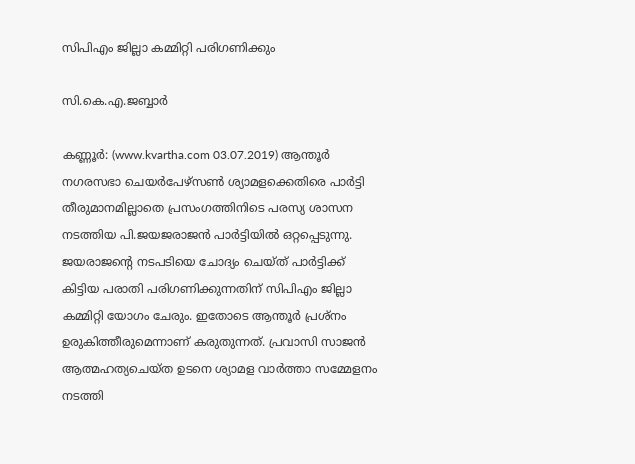സിപിഎം ജില്ലാ കമ്മിറ്റി പരിഗണിക്കും

സി.കെ.എ.ജബ്ബാര്‍

കണ്ണൂര്‍: (www.kvartha.com 03.07.2019) ആന്തൂര്‍ നഗരസഭാ ചെയര്‍പേഴ്‌സണ്‍ ശ്യാമളക്കെതിരെ പാര്‍ട്ടി തീരുമാനമില്ലാതെ പ്രസംഗത്തിനിടെ പരസ്യ ശാസന നടത്തിയ പി.ജയജരാജന്‍ പാര്‍ട്ടിയില്‍ ഒറ്റപ്പെടുന്നു. ജയരാജന്റെ നടപടിയെ ചോദ്യം ചെയ്ത് പാര്‍ട്ടിക്ക് കിട്ടിയ പരാതി പരിഗണിക്കുന്നതിന് സിപിഎം ജില്ലാ കമ്മിറ്റി യോഗം ചേരും. ഇതോടെ ആന്തൂര്‍ പ്രശ്‌നം ഉരുകിത്തീരുമെന്നാണ് കരുതുന്നത്. പ്രവാസി സാജന്‍ ആത്മഹത്യചെയ്ത ഉടനെ ശ്യാമള വാര്‍ത്താ സമ്മേളനം നടത്തി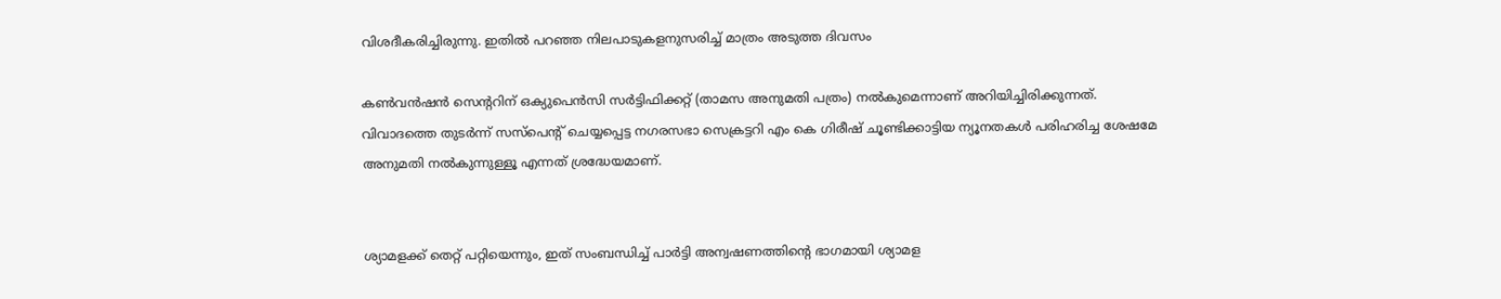വിശദീകരിച്ചിരുന്നു. ഇതില്‍ പറഞ്ഞ നിലപാടുകളനുസരിച്ച് മാത്രം അടുത്ത ദിവസം

കണ്‍വന്‍ഷന്‍ സെന്ററിന് ഒക്യുപെന്‍സി സര്‍ട്ടിഫിക്കറ്റ് (താമസ അനുമതി പത്രം) നല്‍കുമെന്നാണ് അറിയിച്ചിരിക്കുന്നത്. വിവാദത്തെ തുടര്‍ന്ന് സസ്‌പെന്റ് ചെയ്യപ്പെട്ട നഗരസഭാ സെക്രട്ടറി എം കെ ഗിരീഷ് ചൂണ്ടിക്കാട്ടിയ ന്യൂനതകള്‍ പരിഹരിച്ച ശേഷമേ അനുമതി നല്‍കുന്നുള്ളൂ എന്നത് ശ്രദ്ധേയമാണ്.


ശ്യാമളക്ക് തെറ്റ് പറ്റിയെന്നും, ഇത് സംബന്ധിച്ച് പാര്‍ട്ടി അന്വഷണത്തിന്റെ ഭാഗമായി ശ്യാമള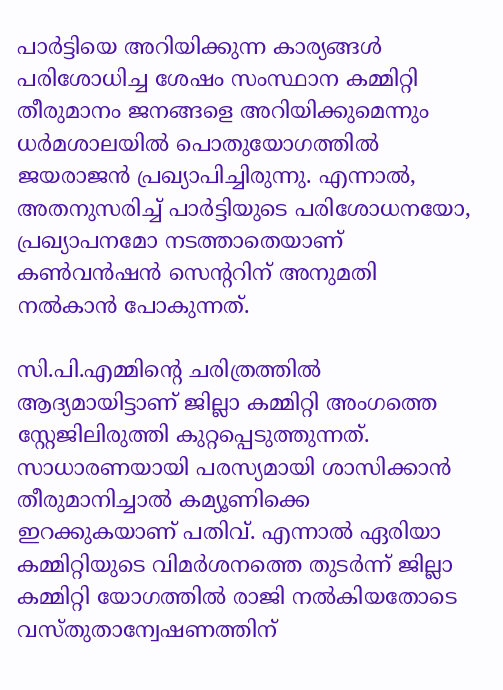പാര്‍ട്ടിയെ അറിയിക്കുന്ന കാര്യങ്ങള്‍ പരിശോധിച്ച ശേഷം സംസ്ഥാന കമ്മിറ്റി തീരുമാനം ജനങ്ങളെ അറിയിക്കുമെന്നും ധര്‍മശാലയില്‍ പൊതുയോഗത്തില്‍ ജയരാജന്‍ പ്രഖ്യാപിച്ചിരുന്നു. എന്നാല്‍, അതനുസരിച്ച് പാര്‍ട്ടിയുടെ പരിശോധനയോ, പ്രഖ്യാപനമോ നടത്താതെയാണ് കണ്‍വന്‍ഷന്‍ സെന്ററിന് അനുമതി നല്‍കാന്‍ പോകുന്നത്.

സി.പി.എമ്മിന്റെ ചരിത്രത്തില്‍ ആദ്യമായിട്ടാണ് ജില്ലാ കമ്മിറ്റി അംഗത്തെ സ്റ്റേജിലിരുത്തി കുറ്റപ്പെടുത്തുന്നത്. സാധാരണയായി പരസ്യമായി ശാസിക്കാന്‍ തീരുമാനിച്ചാല്‍ കമ്യൂണിക്കെ ഇറക്കുകയാണ് പതിവ്. എന്നാല്‍ ഏരിയാ കമ്മിറ്റിയുടെ വിമര്‍ശനത്തെ തുടര്‍ന്ന് ജില്ലാ കമ്മിറ്റി യോഗത്തില്‍ രാജി നല്‍കിയതോടെ വസ്തുതാന്വേഷണത്തിന്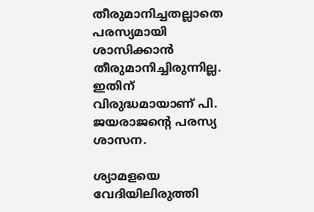തീരുമാനിച്ചതല്ലാതെ പരസ്യമായി ശാസിക്കാന്‍ തീരുമാനിച്ചിരുന്നില്ല. ഇതിന് വിരുദ്ധമായാണ് പി. ജയരാജന്റെ പരസ്യ ശാസന.

ശ്യാമളയെ വേദിയിലിരുത്തി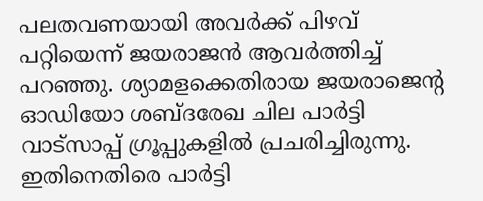പലതവണയായി അവര്‍ക്ക് പിഴവ് പറ്റിയെന്ന് ജയരാജന്‍ ആവര്‍ത്തിച്ച് പറഞ്ഞു. ശ്യാമളക്കെതിരായ ജയരാജെന്റ ഓഡിയോ ശബ്ദരേഖ ചില പാര്‍ട്ടി വാട്‌സാപ്പ് ഗ്രൂപ്പുകളില്‍ പ്രചരിച്ചിരുന്നു. ഇതിനെതിരെ പാര്‍ട്ടി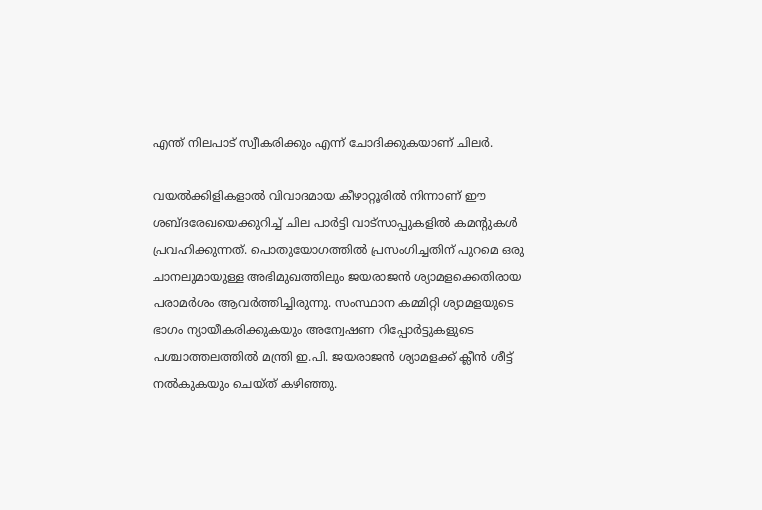എന്ത് നിലപാട് സ്വീകരിക്കും എന്ന് ചോദിക്കുകയാണ് ചിലര്‍.

വയല്‍ക്കിളികളാല്‍ വിവാദമായ കീഴാറ്റൂരില്‍ നിന്നാണ് ഈ ശബ്ദരേഖയെക്കുറിച്ച് ചില പാര്‍ട്ടി വാട്‌സാപ്പുകളില്‍ കമന്റുകള്‍ പ്രവഹിക്കുന്നത്. പൊതുയോഗത്തില്‍ പ്രസംഗിച്ചതിന് പുറമെ ഒരു ചാനലുമായുള്ള അഭിമുഖത്തിലും ജയരാജന്‍ ശ്യാമളക്കെതിരായ പരാമര്‍ശം ആവര്‍ത്തിച്ചിരുന്നു. സംസ്ഥാന കമ്മിറ്റി ശ്യാമളയുടെ ഭാഗം ന്യായീകരിക്കുകയും അന്വേഷണ റിപ്പോര്‍ട്ടുകളുടെ പശ്ചാത്തലത്തില്‍ മന്ത്രി ഇ.പി. ജയരാജന്‍ ശ്യാമളക്ക് ക്ലീന്‍ ശീട്ട് നല്‍കുകയും ചെയ്ത് കഴിഞ്ഞു.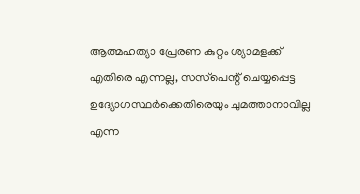ആത്മഹത്യാ പ്രേരണ കുറ്റം ശ്യാമളക്ക് എതിരെ എന്നല്ല, സസ്‌പെന്റ് ചെയ്യപ്പെട്ട ഉദ്യോഗസ്ഥര്‍ക്കെതിരെയും ചുമത്താനാവില്ല എന്ന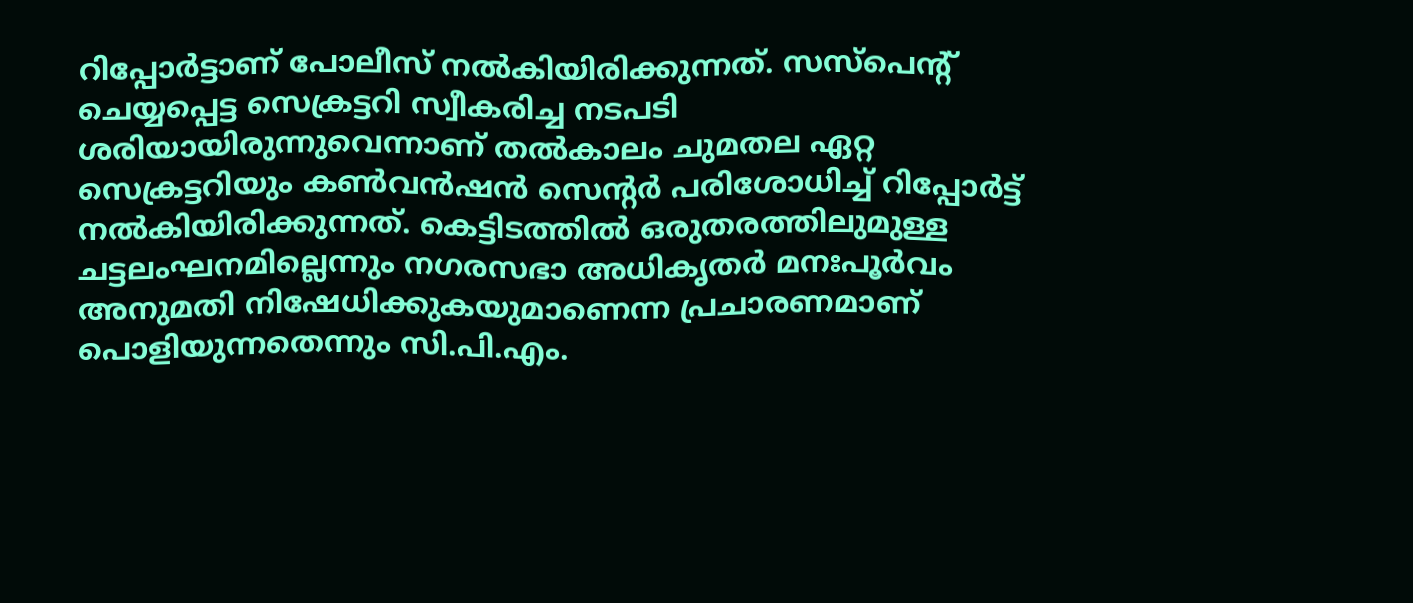റിപ്പോര്‍ട്ടാണ് പോലീസ് നല്‍കിയിരിക്കുന്നത്. സസ്‌പെന്റ് ചെയ്യപ്പെട്ട സെക്രട്ടറി സ്വീകരിച്ച നടപടി ശരിയായിരുന്നുവെന്നാണ് തല്‍കാലം ചുമതല ഏറ്റ സെക്രട്ടറിയും കണ്‍വന്‍ഷന്‍ സെന്റര്‍ പരിശോധിച്ച് റിപ്പോര്‍ട്ട് നല്‍കിയിരിക്കുന്നത്. കെട്ടിടത്തില്‍ ഒരുതരത്തിലുമുള്ള ചട്ടലംഘനമില്ലെന്നും നഗരസഭാ അധികൃതര്‍ മനഃപൂര്‍വം അനുമതി നിഷേധിക്കുകയുമാണെന്ന പ്രചാരണമാണ് പൊളിയുന്നതെന്നും സി.പി.എം.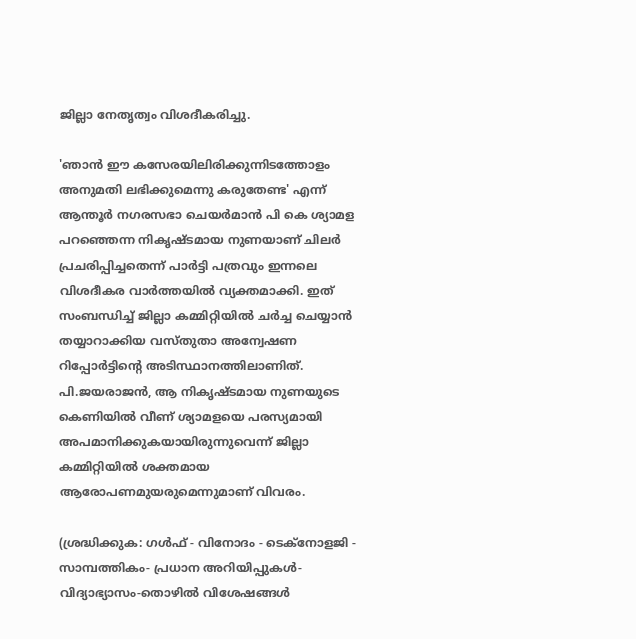ജില്ലാ നേതൃത്വം വിശദീകരിച്ചു.

'ഞാന്‍ ഈ കസേരയിലിരിക്കുന്നിടത്തോളം അനുമതി ലഭിക്കുമെന്നു കരുതേണ്ട' എന്ന് ആന്തൂര്‍ നഗരസഭാ ചെയര്‍മാന്‍ പി കെ ശ്യാമള പറഞ്ഞെന്ന നികൃഷ്ടമായ നുണയാണ് ചിലര്‍ പ്രചരിപ്പിച്ചതെന്ന് പാര്‍ട്ടി പത്രവും ഇന്നലെ വിശദീകര വാര്‍ത്തയില്‍ വ്യക്തമാക്കി. ഇത് സംബന്ധിച്ച് ജില്ലാ കമ്മിറ്റിയില്‍ ചര്‍ച്ച ചെയ്യാന്‍ തയ്യാറാക്കിയ വസ്തുതാ അന്വേഷണ റിപ്പോര്‍ട്ടിന്റെ അടിസ്ഥാനത്തിലാണിത്. പി.ജയരാജന്‍, ആ നികൃഷ്ടമായ നുണയുടെ കെണിയില്‍ വീണ് ശ്യാമളയെ പരസ്യമായി അപമാനിക്കുകയായിരുന്നുവെന്ന് ജില്ലാ കമ്മിറ്റിയില്‍ ശക്തമായ ആരോപണമുയരുമെന്നുമാണ് വിവരം.

(ശ്രദ്ധിക്കുക: ഗൾഫ് - വിനോദം - ടെക്നോളജി - സാമ്പത്തികം- പ്രധാന അറിയിപ്പുകൾ-വിദ്യാഭ്യാസം-തൊഴിൽ വിശേഷങ്ങൾ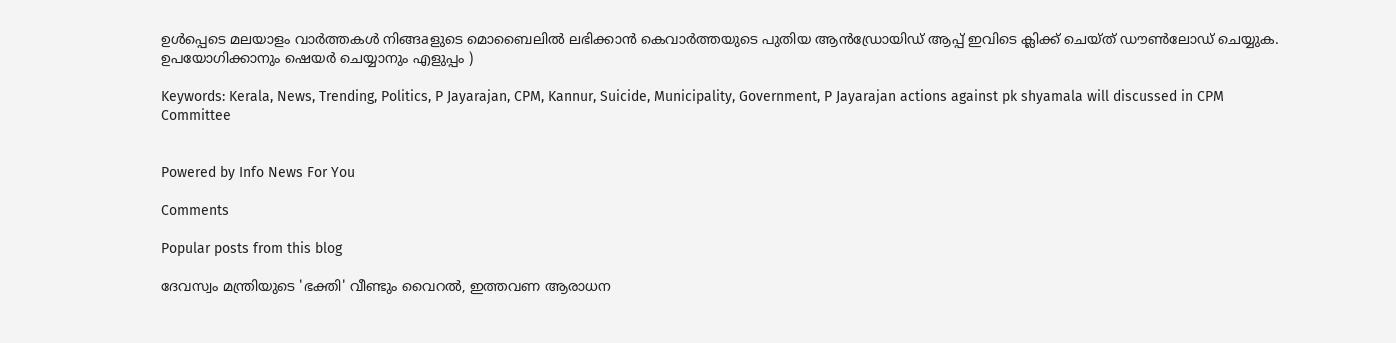ഉൾപ്പെടെ മലയാളം വാർത്തകൾ നിങ്ങaളുടെ മൊബൈലിൽ ലഭിക്കാൻ കെവാർത്തയുടെ പുതിയ ആൻഡ്രോയിഡ് ആപ്പ് ഇവിടെ ക്ലിക്ക് ചെയ്ത് ഡൗൺലോഡ് ചെയ്യുക. ഉപയോഗിക്കാനും ഷെയർ ചെയ്യാനും എളുപ്പം )

Keywords: Kerala, News, Trending, Politics, P Jayarajan, CPM, Kannur, Suicide, Municipality, Government, P Jayarajan actions against pk shyamala will discussed in CPM Committee


Powered by Info News For You

Comments

Popular posts from this blog

ദേവസ്വം മന്ത്രിയുടെ 'ഭക്തി' വീണ്ടും വൈറല്‍, ഇത്തവണ ആരാധന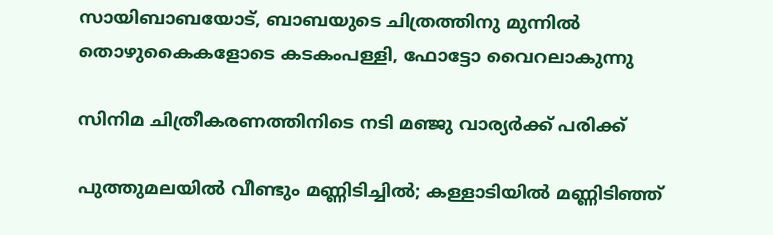സായിബാബയോട്, ബാബയുടെ ചിത്രത്തിനു മുന്നില്‍ തൊഴുകൈകളോടെ കടകംപള്ളി, ഫോട്ടോ വൈറലാകുന്നു

സിനിമ ചിത്രീകരണത്തിനിടെ നടി മഞ്ജു വാര്യര്‍ക്ക് പരിക്ക്

പുത്തുമലയില്‍ വീണ്ടും മണ്ണിടിച്ചില്‍; കള്ളാടിയില്‍ മണ്ണിടിഞ്ഞ്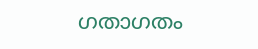ഗതാഗതം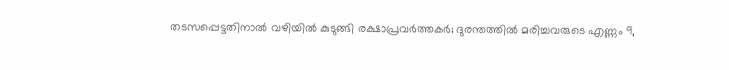തടസപ്പെട്ടതിനാല്‍ വഴിയില്‍ കുടുങ്ങി രക്ഷാപ്രവര്‍ത്തകര്‍; ദുരന്തത്തില്‍ മരിച്ചവരുടെ എണ്ണം 9,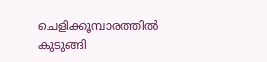ചെളിക്കൂമ്പാരത്തില്‍ കുടുങ്ങി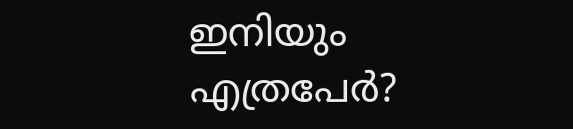ഇനിയും എത്രപേര്‍?